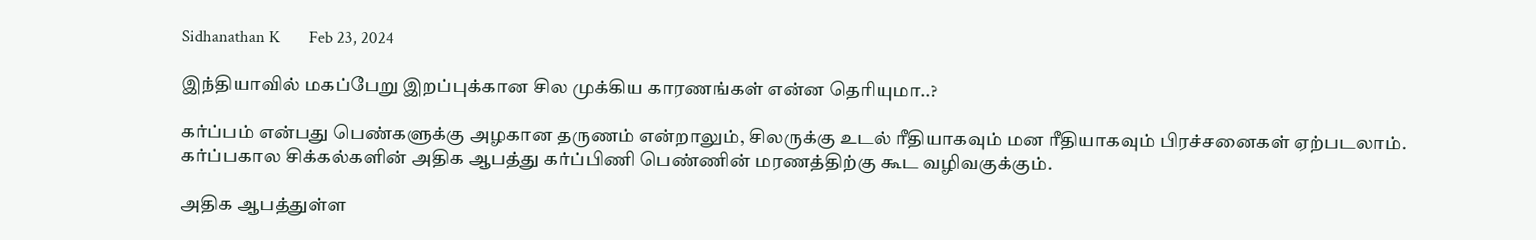Sidhanathan K       Feb 23, 2024

இந்தியாவில் மகப்பேறு இறப்புக்கான சில முக்கிய காரணங்கள் என்ன தெரியுமா..?

கர்ப்பம் என்பது பெண்களுக்கு அழகான தருணம் என்றாலும், சிலருக்கு உடல் ரீதியாகவும் மன ரீதியாகவும் பிரச்சனைகள் ஏற்படலாம். கர்ப்பகால சிக்கல்களின் அதிக ஆபத்து கர்ப்பிணி பெண்ணின் மரணத்திற்கு கூட வழிவகுக்கும்.

அதிக ஆபத்துள்ள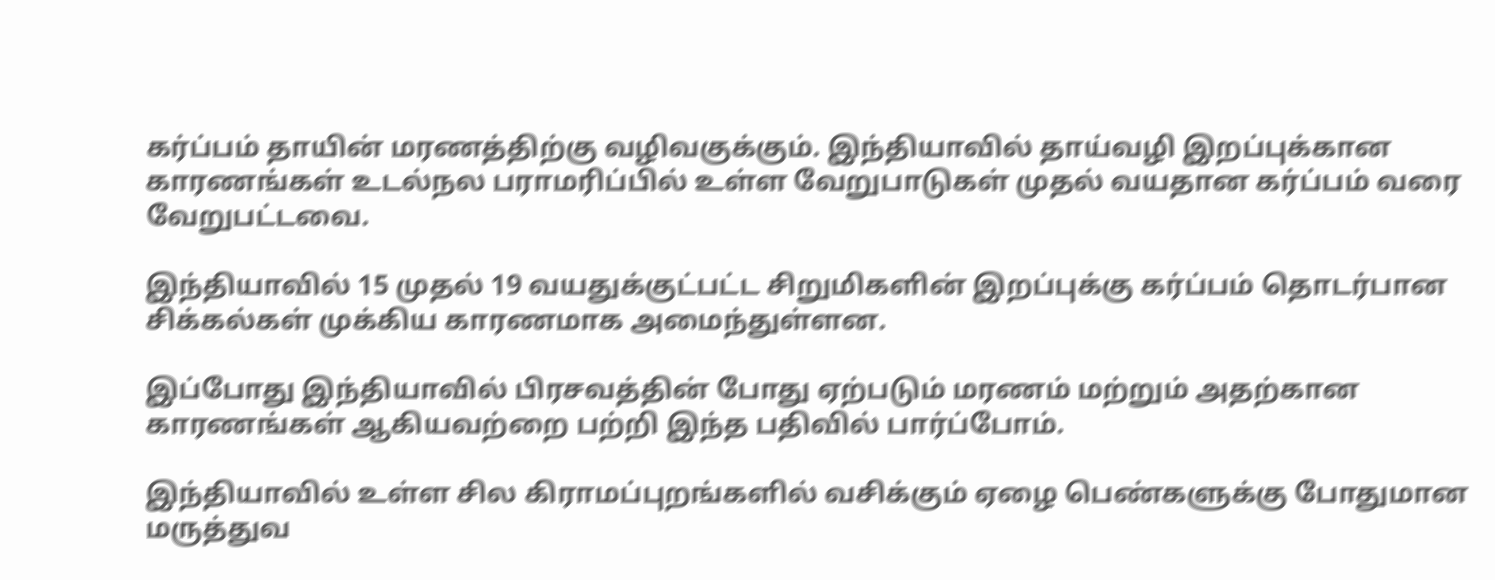கர்ப்பம் தாயின் மரணத்திற்கு வழிவகுக்கும். இந்தியாவில் தாய்வழி இறப்புக்கான காரணங்கள் உடல்நல பராமரிப்பில் உள்ள வேறுபாடுகள் முதல் வயதான கர்ப்பம் வரை வேறுபட்டவை.

இந்தியாவில் 15 முதல் 19 வயதுக்குட்பட்ட சிறுமிகளின் இறப்புக்கு கர்ப்பம் தொடர்பான சிக்கல்கள் முக்கிய காரணமாக அமைந்துள்ளன.

இப்போது இந்தியாவில் பிரசவத்தின் போது ஏற்படும் மரணம் மற்றும் அதற்கான காரணங்கள் ஆகியவற்றை பற்றி இந்த பதிவில் பார்ப்போம்.

இந்தியாவில் உள்ள சில கிராமப்புறங்களில் வசிக்கும் ஏழை பெண்களுக்கு போதுமான மருத்துவ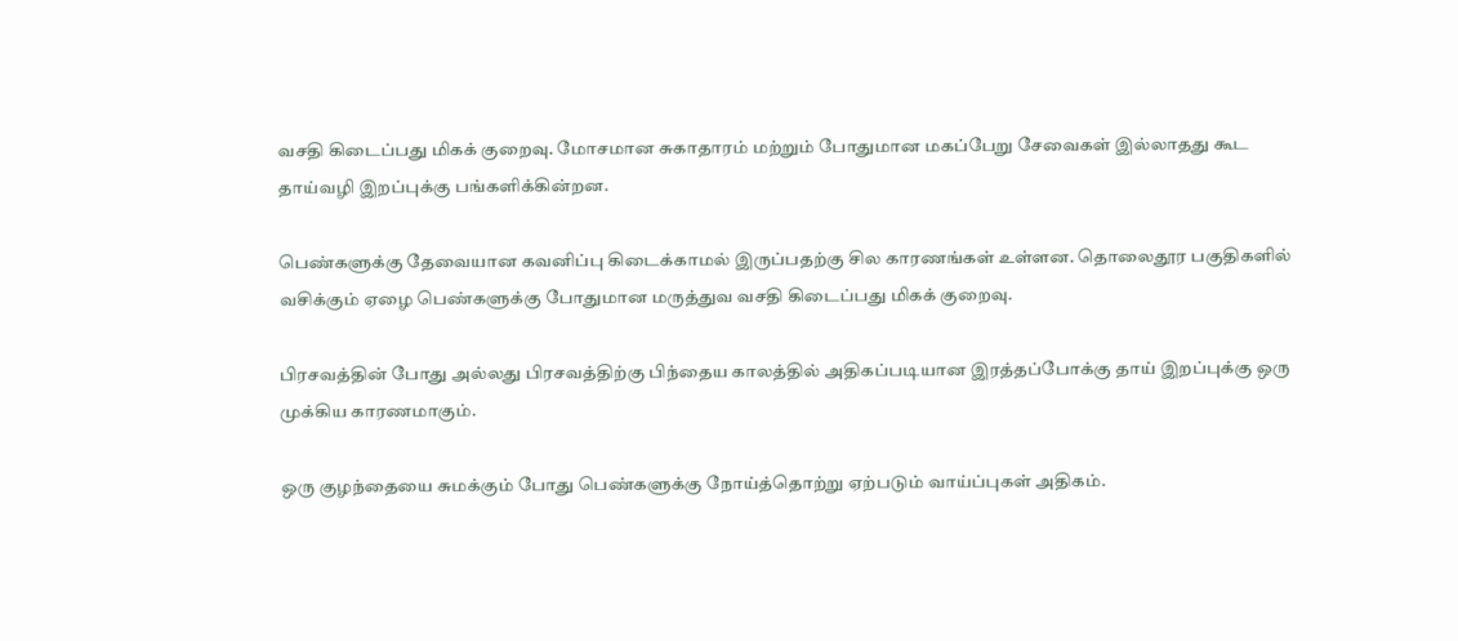வசதி கிடைப்பது மிகக் குறைவு. மோசமான சுகாதாரம் மற்றும் போதுமான மகப்பேறு சேவைகள் இல்லாதது கூட தாய்வழி இறப்புக்கு பங்களிக்கின்றன.

பெண்களுக்கு தேவையான கவனிப்பு கிடைக்காமல் இருப்பதற்கு சில காரணங்கள் உள்ளன. தொலைதூர பகுதிகளில் வசிக்கும் ஏழை பெண்களுக்கு போதுமான மருத்துவ வசதி கிடைப்பது மிகக் குறைவு.

பிரசவத்தின் போது அல்லது பிரசவத்திற்கு பிந்தைய காலத்தில் அதிகப்படியான இரத்தப்போக்கு தாய் இறப்புக்கு ஒரு முக்கிய காரணமாகும்.

ஒரு குழந்தையை சுமக்கும் போது பெண்களுக்கு நோய்த்தொற்று ஏற்படும் வாய்ப்புகள் அதிகம்.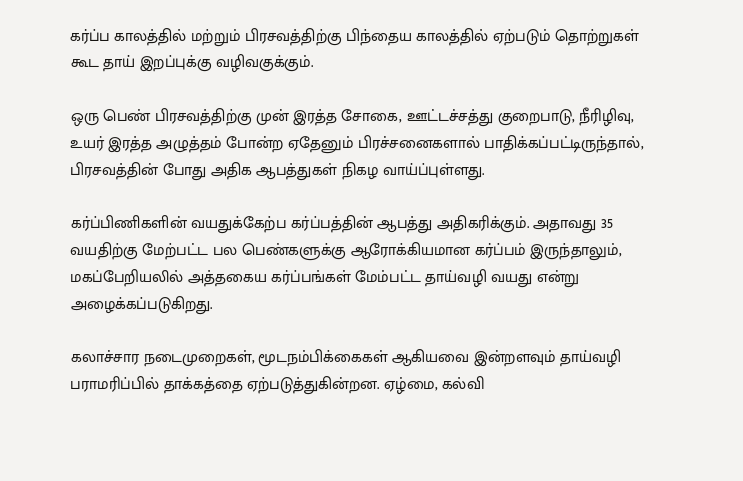கர்ப்ப காலத்தில் மற்றும் பிரசவத்திற்கு பிந்தைய காலத்தில் ஏற்படும் தொற்றுகள் கூட தாய் இறப்புக்கு வழிவகுக்கும்.

ஒரு பெண் பிரசவத்திற்கு முன் இரத்த சோகை, ஊட்டச்சத்து குறைபாடு, நீரிழிவு, உயர் இரத்த அழுத்தம் போன்ற ஏதேனும் பிரச்சனைகளால் பாதிக்கப்பட்டிருந்தால், பிரசவத்தின் போது அதிக ஆபத்துகள் நிகழ வாய்ப்புள்ளது.

கர்ப்பிணிகளின் வயதுக்கேற்ப கர்ப்பத்தின் ஆபத்து அதிகரிக்கும். அதாவது 35 வயதிற்கு மேற்பட்ட பல பெண்களுக்கு ஆரோக்கியமான கர்ப்பம் இருந்தாலும், மகப்பேறியலில் அத்தகைய கர்ப்பங்கள் மேம்பட்ட தாய்வழி வயது என்று அழைக்கப்படுகிறது.

கலாச்சார நடைமுறைகள், மூடநம்பிக்கைகள் ஆகியவை இன்றளவும் தாய்வழி பராமரிப்பில் தாக்கத்தை ஏற்படுத்துகின்றன. ஏழ்மை, கல்வி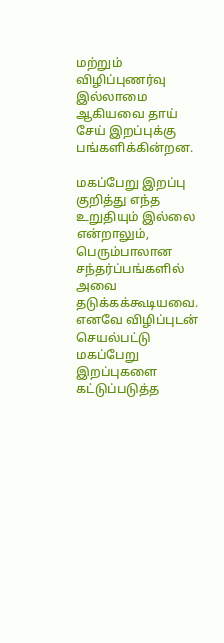மற்றும் விழிப்புணர்வு இல்லாமை ஆகியவை தாய் சேய் இறப்புக்கு பங்களிக்கின்றன.

மகப்பேறு இறப்பு குறித்து எந்த உறுதியும் இல்லை என்றாலும், பெரும்பாலான சந்தர்ப்பங்களில் அவை தடுக்கக்கூடியவை. எனவே விழிப்புடன் செயல்பட்டு மகப்பேறு இறப்புகளை கட்டுப்படுத்த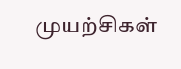முயற்சிகள்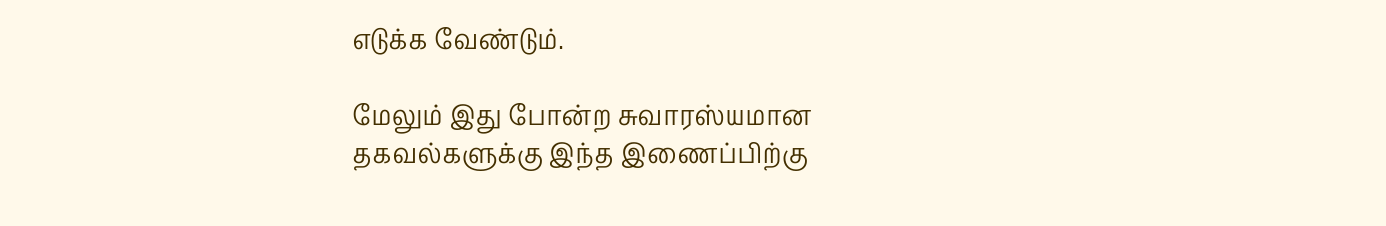எடுக்க வேண்டும்.

மேலும் இது போன்ற சுவாரஸ்யமான தகவல்களுக்கு இந்த இணைப்பிற்கு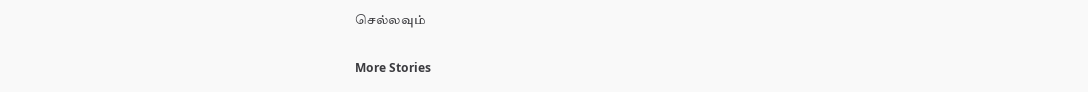செல்லவும்

More Stories